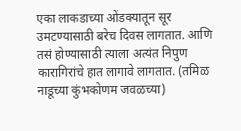एका लाकडाच्या ओंडक्यातून सूर उमटण्यासाठी बरेच दिवस लागतात. आणि तसं होण्यासाठी त्याला अत्यंत निपुण कारागिरांचे हात लागावे लागतात. (तमिळ नाडूच्या कुंभकोणम जवळच्या)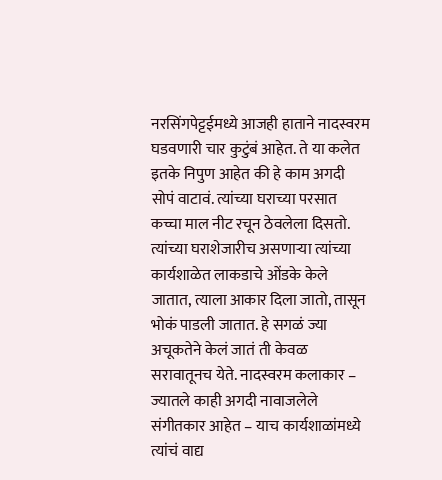नरसिंगपेट्टईमध्ये आजही हाताने नादस्वरम घडवणारी चार कुटुंबं आहेत. ते या कलेत इतके निपुण आहेत की हे काम अगदी सोपं वाटावं. त्यांच्या घराच्या परसात कच्चा माल नीट रचून ठेवलेला दिसतो. त्यांच्या घराशेजारीच असणाऱ्या त्यांच्या कार्यशाळेत लाकडाचे ओंडके केले जातात, त्याला आकार दिला जातो, तासून भोकं पाडली जातात. हे सगळं ज्या अचूकतेने केलं जातं ती केवळ सरावातूनच येते. नादस्वरम कलाकार – ज्यातले काही अगदी नावाजलेले संगीतकार आहेत – याच कार्यशाळांमध्ये त्यांचं वाद्य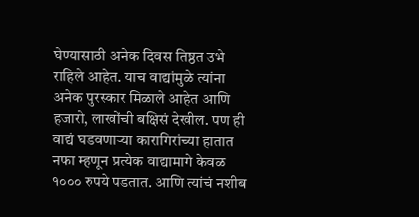घेण्यासाठी अनेक दिवस तिष्ठत उभे राहिले आहेत. याच वाद्यांमुळे त्यांना अनेक पुरस्कार मिळाले आहेत आणि हजारो, लाखोंची बक्षिसं देखील. पण ही वाद्यं घडवणाऱ्या कारागिरांच्या हातात नफा म्हणून प्रत्येक वाद्यामागे केवळ १००० रुपये पडतात. आणि त्यांचं नशीब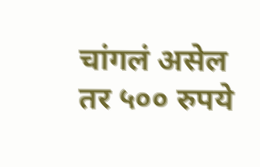चांगलं असेल तर ५०० रुपये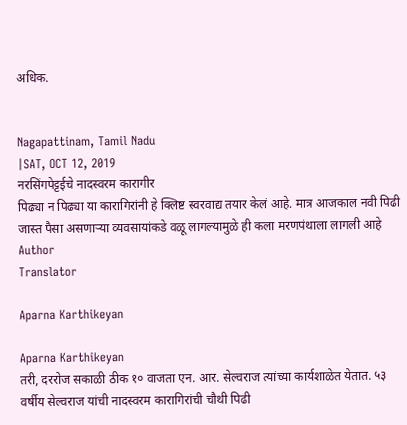अधिक.


Nagapattinam, Tamil Nadu
|SAT, OCT 12, 2019
नरसिंगपेट्टईचे नादस्वरम कारागीर
पिढ्या न पिढ्या या कारागिरांनी हे क्लिष्ट स्वरवाद्य तयार केलं आहे. मात्र आजकाल नवी पिढी जास्त पैसा असणाऱ्या व्यवसायांकडे वळू लागल्यामुळे ही कला मरणपंथाला लागली आहे
Author
Translator

Aparna Karthikeyan

Aparna Karthikeyan
तरी, दररोज सकाळी ठीक १० वाजता एन. आर. सेल्वराज त्यांच्या कार्यशाळेत येतात. ५३ वर्षीय सेल्वराज यांची नादस्वरम कारागिरांची चौथी पिढी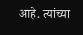आहे. त्यांच्या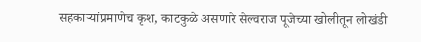सहकाऱ्यांप्रमाणेच कृश, काटकुळे असणारे सेल्वराज पूजेच्या खोलीतून लोखंडी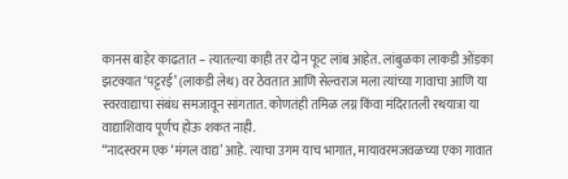कानस बाहेर काढतात – त्यातल्या काही तर दोन फूट लांब आहेत. लांबुळका लाकडी ओंडका झटक्यात ‘पट्टरई’ (लाकडी लेथ) वर ठेवतात आणि सेल्वराज मला त्यांच्या गावाचा आणि या स्वरवाद्याचा संबंध समजावून सांगतात. कोणतंही तमिळ लग्न किंवा मंदिरातली रथयात्रा या वाद्याशिवाय पूर्णच होऊ शकत नाही.
“नादस्वरम एक ‘मंगल वाद्य’ आहे. त्याचा उगम याच भागात, मायावरमजवळच्या एका गावात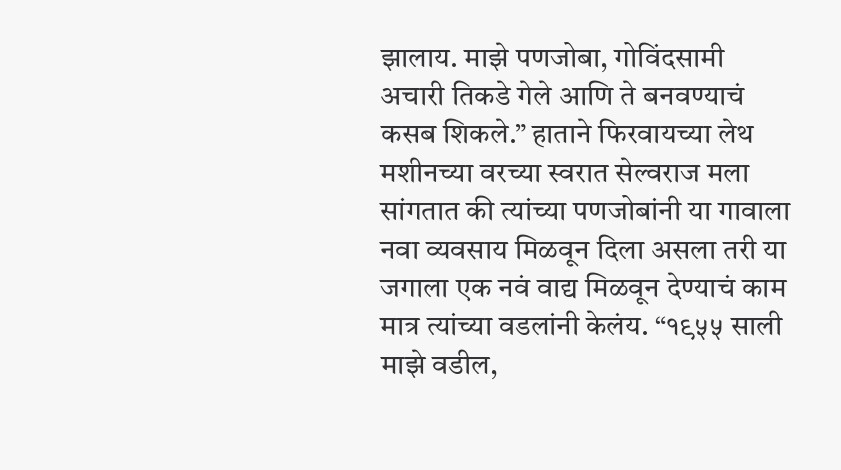झालाय. माझे पणजोबा, गोविंदसामी अचारी तिकडे गेले आणि ते बनवण्याचं कसब शिकले.” हाताने फिरवायच्या लेथ मशीनच्या वरच्या स्वरात सेल्वराज मला सांगतात की त्यांच्या पणजोबांनी या गावाला नवा व्यवसाय मिळवून दिला असला तरी या जगाला एक नवं वाद्य मिळवून देण्याचं काम मात्र त्यांच्या वडलांनी केलंय. “१९५५ साली माझे वडील,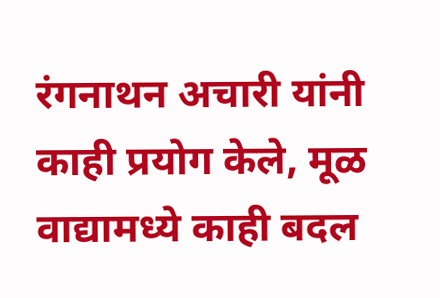रंगनाथन अचारी यांनी काही प्रयोग केले, मूळ वाद्यामध्ये काही बदल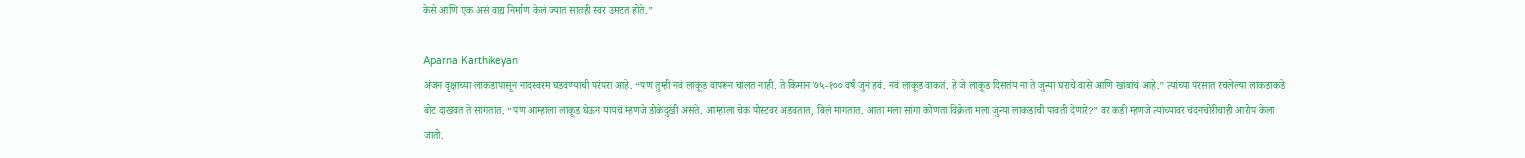केसे आणि एक असं वाद्य निर्माण केलं ज्यात सातही स्वर उमटत होते.”

Aparna Karthikeyan
अंजन वृक्षाच्या लाकडापासून नादस्वरम घडवण्याची परंपरा आहे. “पण तुम्ही नवं लाकूड वापरून चालत नाही. ते किमान ७५-१०० वर्षं जुनं हवं. नवं लाकूड वाकतं. हे जे लाकूड दिसतंय ना ते जुन्या घराचे वासे आणि खांबांचं आहे.” त्यांच्या परसात रचलेल्या लाकडाकडे बोट दाखवत ते सांगतात. “पण आम्हाला लाकूड घेऊन यायचं म्हणजे डोकेदुखी असते. आम्हाला चेक पोस्टवर अडवतात, बिलं मागतात. आता मला सांगा कोणता विक्रेता मला जुन्या लाकडाची पावती देणारे?” वर कडी म्हणजे त्यांच्यावर चंदनचोरीचाही आरोप केला जातो.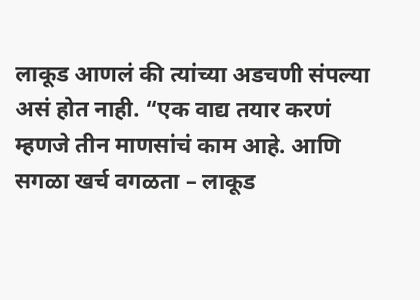लाकूड आणलं की त्यांच्या अडचणी संपल्या असं होत नाही. “एक वाद्य तयार करणं म्हणजे तीन माणसांचं काम आहे. आणि सगळा खर्च वगळता – लाकूड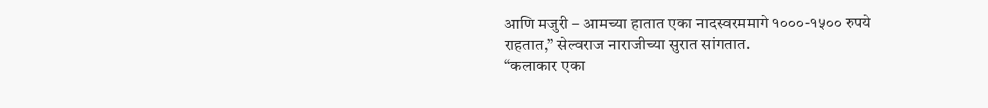आणि मजुरी – आमच्या हातात एका नादस्वरममागे १०००-१५०० रुपये राहतात,” सेल्वराज नाराजीच्या सुरात सांगतात.
“कलाकार एका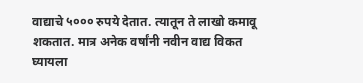वाद्याचे ५००० रुपये देतात. त्यातून ते लाखो कमावू शकतात. मात्र अनेक वर्षांनी नवीन वाद्य विकत घ्यायला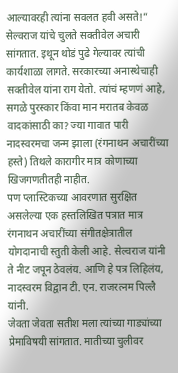आल्यावरही त्यांना सवलत हवी असते!” सेल्वराज यांचे चुलते सक्तीवेल अचारी सांगतात. इथून थोडं पुढे गेल्यावर त्यांची कार्यशाळा लागते. सरकारच्या अनास्थेचाही सक्तीवेल यांना राग येतो. त्यांचं म्हणणं आहे, सगळे पुरस्कार किंवा मान मरातब केवळ वादकांसाठी का? ज्या गावात पारी नादस्वरमचा जन्म झाला (रंगनाथन अचारींच्या हस्ते) तिथले कारागीर मात्र कोणाच्या खिजगणतीतही नाहीत.
पण प्लास्टिकच्या आवरणात सुरक्षित असलेल्या एक हस्तलिखित पत्रात मात्र रंगनाथन अचारींच्या संगीतक्षेत्रातील योगदानाची स्तुती केली आहे. सेल्वराज यांनी ते नीट जपून ठेवलंय. आणि हे पत्र लिहिलंय, नादस्वरम विद्वान टी. एन. राजरत्नम पिल्लै यांनी.
जेवता जेवता सतीश मला त्यांच्या गाड्यांच्या प्रेमाविषयी सांगतात. मातीच्या चुलीवर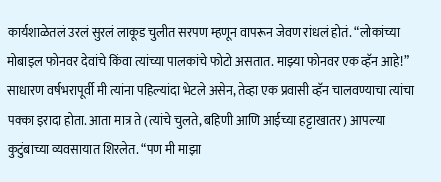कार्यशाळेतलं उरलं सुरलं लाकूड चुलीत सरपण म्हणून वापरून जेवण रांधलं होतं. “लोकांच्या मोबाइल फोनवर देवांचे किंवा त्यांच्या पालकांचे फोटो असतात. माझ्या फोनवर एक व्हॅन आहे!” साधारण वर्षभरापूर्वी मी त्यांना पहिल्यांदा भेटले असेन, तेव्हा एक प्रवासी व्हॅन चालवण्याचा त्यांचा पक्का इरादा होता. आता मात्र ते (त्यांचे चुलते, बहिणी आणि आईच्या हट्टाखातर) आपल्या कुटुंबाच्या व्यवसायात शिरलेत. “पण मी माझा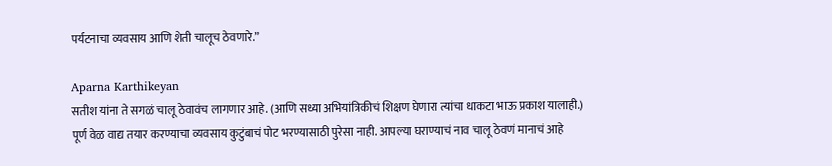पर्यटनाचा व्यवसाय आणि शेती चालूच ठेवणारे.”

Aparna Karthikeyan
सतीश यांना ते सगळं चालू ठेवावंच लागणार आहे. (आणि सध्या अभियांत्रिकीचं शिक्षण घेणारा त्यांचा धाकटा भाऊ प्रकाश यालाही.) पूर्ण वेळ वाद्य तयार करण्याचा व्यवसाय कुटुंबाचं पोट भरण्यासाठी पुरेसा नाही. आपल्या घराण्याचं नाव चालू ठेवणं मानाचं आहे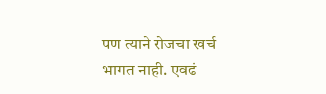पण त्याने रोजचा खर्च भागत नाही. एवढं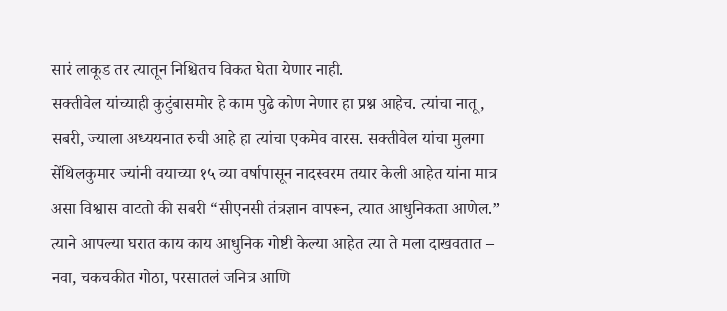सारं लाकूड तर त्यातून निश्चितच विकत घेता येणार नाही.
सक्तीवेल यांच्याही कुटुंबासमोर हे काम पुढे कोण नेणार हा प्रश्न आहेच. त्यांचा नातू, सबरी, ज्याला अध्ययनात रुची आहे हा त्यांचा एकमेव वारस. सक्तीवेल यांचा मुलगा सेंथिलकुमार ज्यांनी वयाच्या १५ व्या वर्षापासून नादस्वरम तयार केली आहेत यांना मात्र असा विश्वास वाटतो की सबरी “सीएनसी तंत्रज्ञान वापरून, त्यात आधुनिकता आणेल.” त्याने आपल्या घरात काय काय आधुनिक गोष्टी केल्या आहेत त्या ते मला दाखवतात – नवा, चकचकीत गोठा, परसातलं जनित्र आणि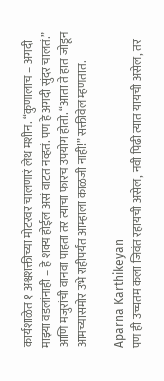कार्यशाळेत १ अश्वशक्तीच्या मोटरवर चालणारं लेथ मशीन. “कुणालाच – अगदी माझ्या वडलांनाही – हे शक्य होईल असं वाटत नव्हतं. पण हे अगदी सुंदर चालतं.” आणि मजुरांची वानवा पाहता तर त्याचा फारच उपयोग होतो. “आता ते हात जोडून आमच्यासमोर उभे राहीपर्यंत आम्हाला काळजी नाही!” सक्तीवेल म्हणतात.

Aparna Karthikeyan
पण ही उच्चतम कला जिवंत रहायची असेल, नवी पिढी त्यात यायची असेल, तर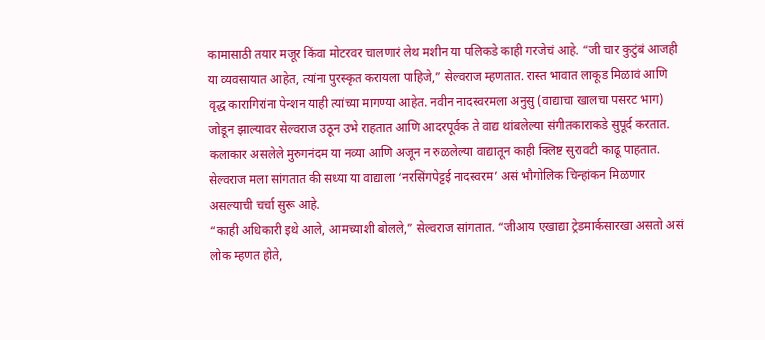कामासाठी तयार मजूर किंवा मोटरवर चालणारं लेथ मशीन या पलिकडे काही गरजेचं आहे. “जी चार कुटुंबं आजही या व्यवसायात आहेत, त्यांना पुरस्कृत करायला पाहिजे,” सेल्वराज म्हणतात. रास्त भावात लाकूड मिळावं आणि वृद्ध कारागिरांना पेन्शन याही त्यांच्या मागण्या आहेत. नवीन नादस्वरमला अनुसु (वाद्याचा खालचा पसरट भाग) जोडून झाल्यावर सेल्वराज उठून उभे राहतात आणि आदरपूर्वक ते वाद्य थांबलेल्या संगीतकाराकडे सुपूर्द करतात. कलाकार असलेले मुरुगनंदम या नव्या आणि अजून न रुळलेल्या वाद्यातून काही क्लिष्ट सुरावटी काढू पाहतात. सेल्वराज मला सांगतात की सध्या या वाद्याला ‘नरसिंगपेट्टई नादस्वरम’ असं भौगोलिक चिन्हांकन मिळणार असल्याची चर्चा सुरू आहे.
“काही अधिकारी इथे आले, आमच्याशी बोलले,” सेल्वराज सांगतात. “जीआय एखाद्या ट्रेडमार्कसारखा असतो असं लोक म्हणत होते,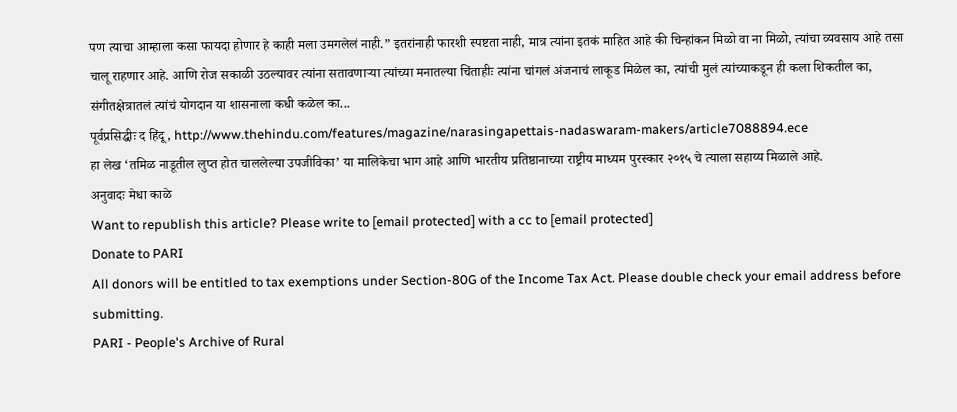पण त्याचा आम्हाला कसा फायदा होणार हे काही मला उमगलेलं नाही.” इतरांनाही फारशी स्पष्टता नाही, मात्र त्यांना इतकं माहित आहे की चिन्हांकन मिळो वा ना मिळो, त्यांचा व्यवसाय आहे तसा चालू राहणार आहे. आणि रोज सकाळी उठल्यावर त्यांना सतावणाऱ्या त्यांच्या मनातल्या चिंताहीः त्यांना चांगलं अंजनाचं लाकूड मिळेल का, त्यांची मुलं त्यांच्याकडून ही कला शिकतील का, संगीतक्षेत्रातलं त्यांचं योगदान या शासनाला कधी कळेल का...
पूर्वप्रसिद्धीः द हिंदू, http://www.thehindu.com/features/magazine/narasingapettais-nadaswaram-makers/article7088894.ece
हा लेख ‘तमिळ नाडूतील लुप्त होत चाललेल्या उपजीविका’ या मालिकेचा भाग आहे आणि भारतीय प्रतिष्ठानाच्या राष्ट्रीय माध्यम पुरस्कार २०१५ चे त्याला सहाय्य मिळाले आहे.
अनुवादः मेधा काळे
Want to republish this article? Please write to [email protected] with a cc to [email protected]
Donate to PARI
All donors will be entitled to tax exemptions under Section-80G of the Income Tax Act. Please double check your email address before submitting.
PARI - People's Archive of Rural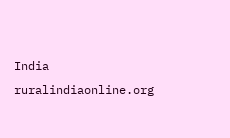India
ruralindiaonline.org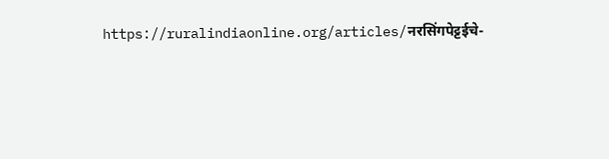https://ruralindiaonline.org/articles/नरसिंगपेट्टईचे-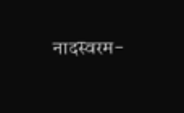नादस्वरम-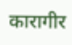कारागीर